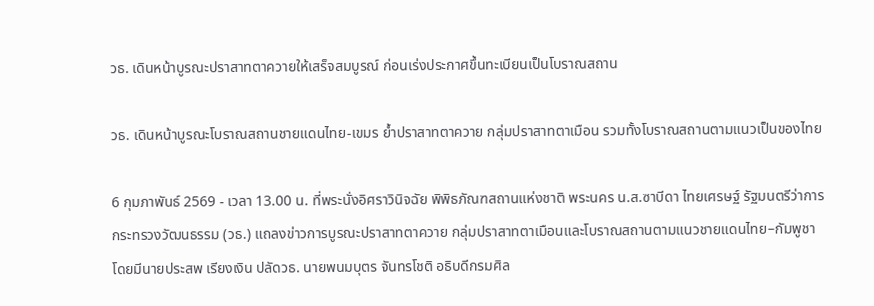วธ. เดินหน้าบูรณะปราสาทตาควายให้เสร็จสมบูรณ์ ก่อนเร่งประกาศขึ้นทะเบียนเป็นโบราณสถาน

วธ. เดินหน้าบูรณะโบราณสถานชายแดนไทย-เขมร ย้ำปราสาทตาควาย กลุ่มปราสาทตาเมือน รวมทั้งโบราณสถานตามแนวเป็นของไทย

6 กุมภาพันธ์ 2569 - เวลา 13.00 น. ที่พระนั่งอิศราวินิจฉัย พิพิธภัณฑสถานแห่งชาติ พระนคร น.ส.ซาบีดา ไทยเศรษฐ์ รัฐมนตรีว่าการกระทรวงวัฒนธรรม (วธ.) แถลงข่าวการบูรณะปราสาทตาควาย กลุ่มปราสาทตาเมือนและโบราณสถานตามแนวชายแดนไทย–กัมพูชา โดยมีนายประสพ เรียงเงิน ปลัดวธ. นายพนมบุตร จันทรโชติ อธิบดีกรมศิล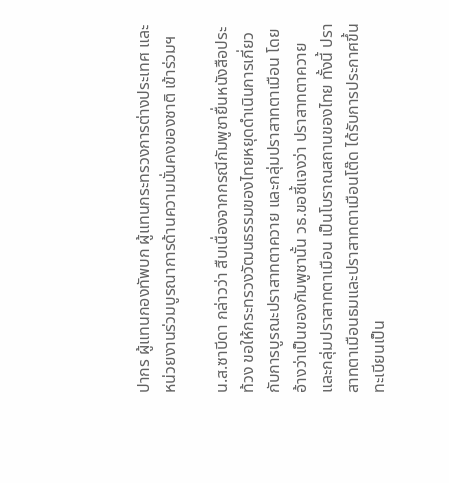ปากร ผู้แทนกองทัพบก ผู้แทนกระทรวงการต่างประเทศ และหน่วยงานร่วมบูรณาการด้านความมั่นคงของชาติ เข้าร่วมฯ

น.ส.ซาบีดา กล่าวว่า สืบเนื่องจากกรณีกัมพูชายื่นหนังสือประท้วง ขอให้กระทรวงวัฒนธรรมของไทยหยุดดำเนินการเกี่ยวกับการบูรณะปราสาทตาควาย และกลุ่มปราสาทตาเมือน โดยอ้างว่าเป็นของกัมพูชานั้น วธ.ขอชี้แจงว่า ปราสาทตาควาย และกลุ่มปราสาทตาเมือน เป็นโบราณสถานของไทย ทั้งนี้ ปราสาทตาเมือนธมและปราสาทตาเมือนโต๊ด ได้รับการประกาศขึ้นทะเบียนเป็น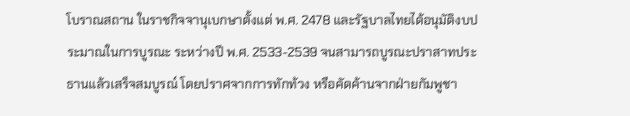โบราณสถาน ในราชกิจจานุเบกษาตั้งแต่ พ.ศ. 2478 และรัฐบาลไทยได้อนุมัติงบประมาณในการบูรณะ ระหว่างปี พ.ศ. 2533-2539 จนสามารถบูรณะปราสาทประธานแล้วเสร็จสมบูรณ์ โดยปราศจากการทักท้วง หรือคัดค้านจากฝ่ายกัมพูชา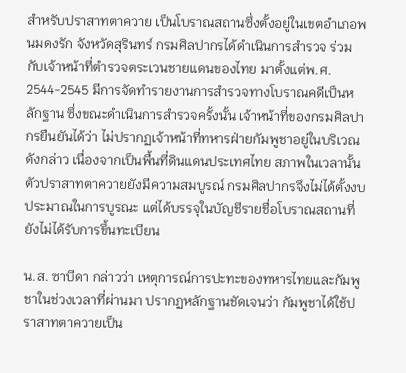สำหรับปราสาทตาควาย เป็นโบราณสถานซึ่งตั้งอยู่ในเขตอำเภอพนมดงรัก จังหวัดสุรินทร์ กรมศิลปากรได้ดำเนินการสำรวจ ร่วมกับเจ้าหน้าที่ตำรวจตระเวนชายแดนของไทย มาตั้งแต่พ.ศ. 2544-2545 มีการจัดทำรายงานการสำรวจทางโบราณคดีเป็นหลักฐาน ซึ่งขณะดำเนินการสำรวจครั้งนั้น เจ้าหน้าที่ของกรมศิลปากรยืนยันได้ว่า ไม่ปรากฏเจ้าหน้าที่ทหารฝ่ายกัมพูชาอยู่ในบริเวณดังกล่าว เนื่องจากเป็นพื้นที่ดินแดนประเทศไทย สภาพในเวลานั้น ตัวปราสาทตาควายยังมีความสมบูรณ์ กรมศิลปากรจึงไม่ได้ตั้งงบประมาณในการบูรณะ แต่ได้บรรจุในบัญชีรายชื่อโบราณสถานที่ยังไม่ได้รับการขึ้นทะเบียน

น.ส. ซาบีดา กล่าวว่า เหตุการณ์การปะทะของทหารไทยและกัมพูชาในช่วงเวลาที่ผ่านมา ปรากฏหลักฐานชัดเจนว่า กัมพูชาได้ใช้ปราสาทตาควายเป็น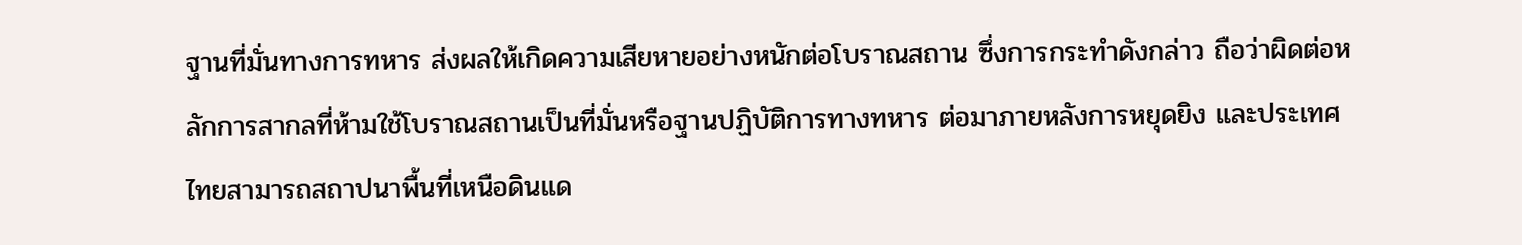ฐานที่มั่นทางการทหาร ส่งผลให้เกิดความเสียหายอย่างหนักต่อโบราณสถาน ซึ่งการกระทำดังกล่าว ถือว่าผิดต่อหลักการสากลที่ห้ามใช้โบราณสถานเป็นที่มั่นหรือฐานปฏิบัติการทางทหาร ต่อมาภายหลังการหยุดยิง และประเทศไทยสามารถสถาปนาพื้นที่เหนือดินแด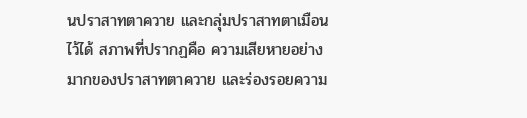นปราสาทตาควาย และกลุ่มปราสาทตาเมือนไว้ได้ สภาพที่ปรากฏคือ ความเสียหายอย่างมากของปราสาทตาควาย และร่องรอยความ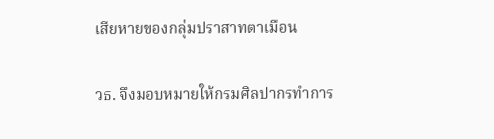เสียหายของกลุ่มปราสาทตาเมือน

วธ. จึงมอบหมายให้กรมศิลปากรทำการ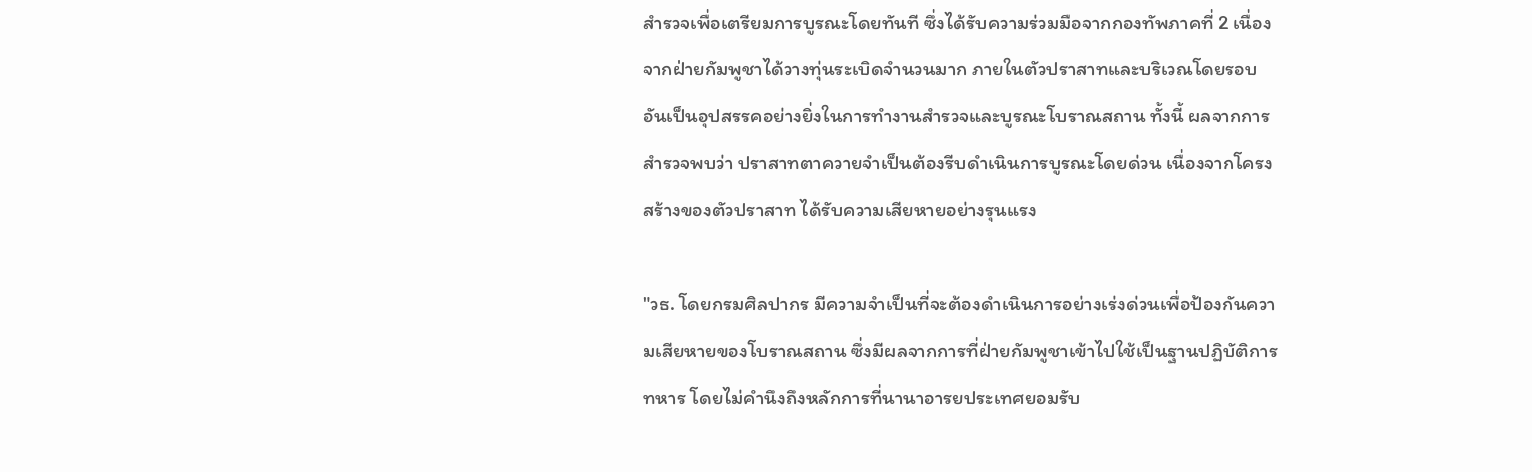สำรวจเพื่อเตรียมการบูรณะโดยทันที ซึ่งได้รับความร่วมมือจากกองทัพภาคที่ 2 เนื่องจากฝ่ายกัมพูชาได้วางทุ่นระเบิดจำนวนมาก ภายในตัวปราสาทและบริเวณโดยรอบ อันเป็นอุปสรรคอย่างยิ่งในการทำงานสำรวจและบูรณะโบราณสถาน ทั้งนี้ ผลจากการสำรวจพบว่า ปราสาทตาควายจำเป็นต้องรีบดำเนินการบูรณะโดยด่วน เนื่องจากโครงสร้างของตัวปราสาท ได้รับความเสียหายอย่างรุนแรง

"วธ. โดยกรมศิลปากร มีความจำเป็นที่จะต้องดำเนินการอย่างเร่งด่วนเพื่อป้องกันความเสียหายของโบราณสถาน ซึ่งมีผลจากการที่ฝ่ายกัมพูชาเข้าไปใช้เป็นฐานปฏิบัติการทหาร โดยไม่คำนึงถึงหลักการที่นานาอารยประเทศยอมรับ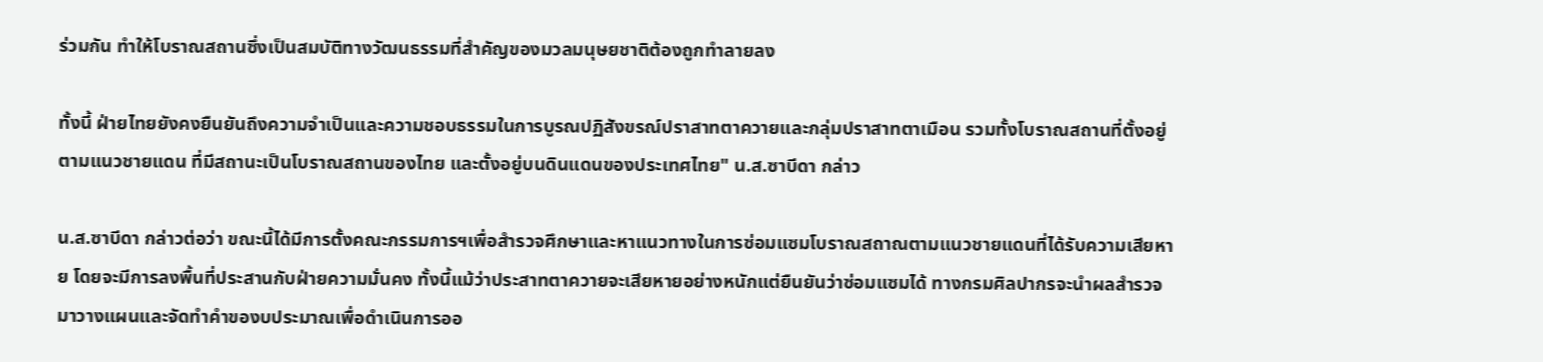ร่วมกัน ทำให้โบราณสถานซึ่งเป็นสมบัติทางวัฒนธรรมที่สำคัญของมวลมนุษยชาติต้องถูกทำลายลง

ทั้งนี้ ฝ่ายไทยยังคงยืนยันถึงความจำเป็นและความชอบธรรมในการบูรณปฏิสังขรณ์ปราสาทตาควายและกลุ่มปราสาทตาเมือน รวมทั้งโบราณสถานที่ตั้งอยู่ตามแนวชายแดน ที่มีสถานะเป็นโบราณสถานของไทย และตั้งอยู่บนดินแดนของประเทศไทย" น.ส.ซาบีดา กล่าว

น.ส.ซาบีดา กล่าวต่อว่า ขณะนี้ได้มีการตั้งคณะกรรมการฯเพื่อสำรวจศึกษาและหาแนวทางในการซ่อมแซมโบราณสถาณตามแนวชายแดนที่ได้รับความเสียหาย โดยจะมีการลงพื้นที่ประสานกับฝ่ายความมั่นคง ทั้งนี้แม้ว่าประสาทตาควายจะเสียหายอย่างหนักแต่ยืนยันว่าซ่อมแซมได้ ทางกรมศิลปากรจะนำผลสำรวจ มาวางแผนและจัดทำคำของบประมาณเพื่อดำเนินการออ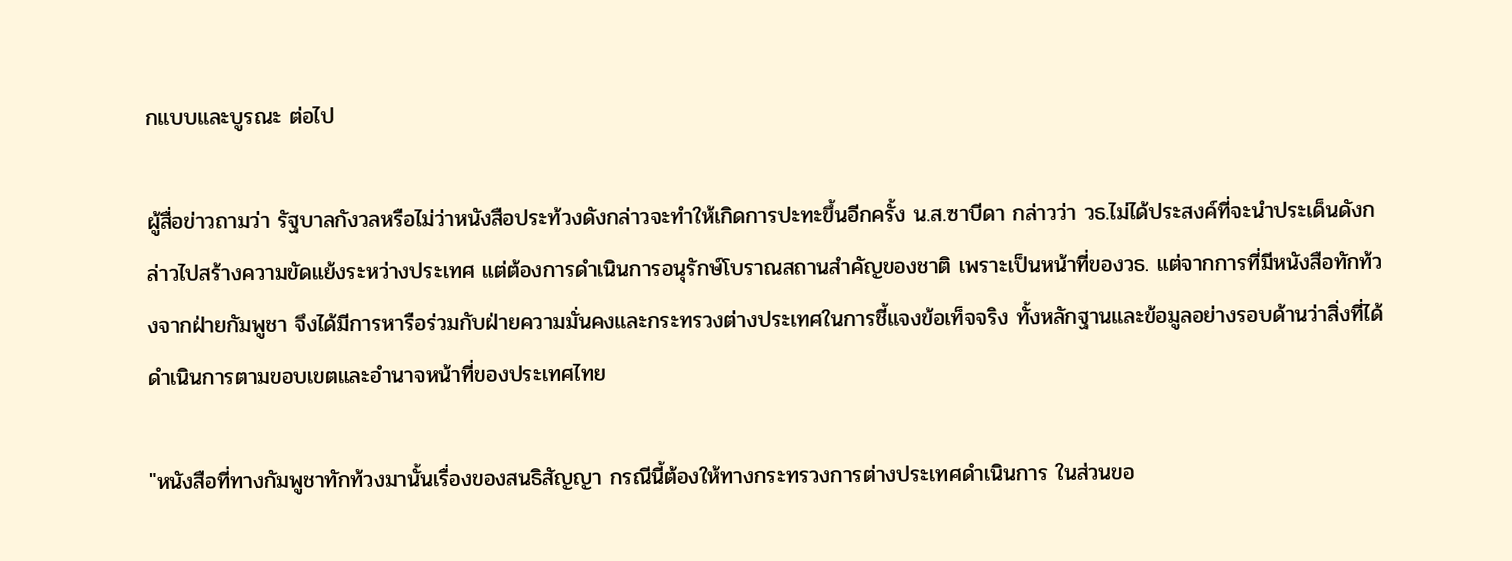กแบบและบูรณะ ต่อไป

ผู้สื่อข่าวถามว่า รัฐบาลกังวลหรือไม่ว่าหนังสือประท้วงดังกล่าวจะทำให้เกิดการปะทะขึ้นอีกครั้ง น.ส.ซาบีดา กล่าวว่า วธ.ไม่ได้ประสงค์ที่จะนำประเด็นดังกล่าวไปสร้างความขัดแย้งระหว่างประเทศ แต่ต้องการดำเนินการอนุรักษ์โบราณสถานสำคัญของชาติ เพราะเป็นหน้าที่ของวธ. แต่จากการที่มีหนังสือทักท้วงจากฝ่ายกัมพูชา จึงได้มีการหารือร่วมกับฝ่ายความมั่นคงและกระทรวงต่างประเทศในการชี้แจงข้อเท็จจริง ทั้งหลักฐานและข้อมูลอย่างรอบด้านว่าสิ่งที่ได้ดำเนินการตามขอบเขตและอำนาจหน้าที่ของประเทศไทย

"หนังสือที่ทางกัมพูชาทักท้วงมานั้นเรื่องของสนธิสัญญา กรณีนี้ต้องให้ทางกระทรวงการต่างประเทศดำเนินการ ในส่วนขอ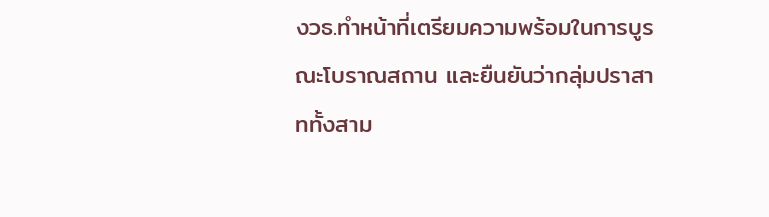งวธ.ทำหน้าที่เตรียมความพร้อมในการบูรณะโบราณสถาน และยืนยันว่ากลุ่มปราสาททั้งสาม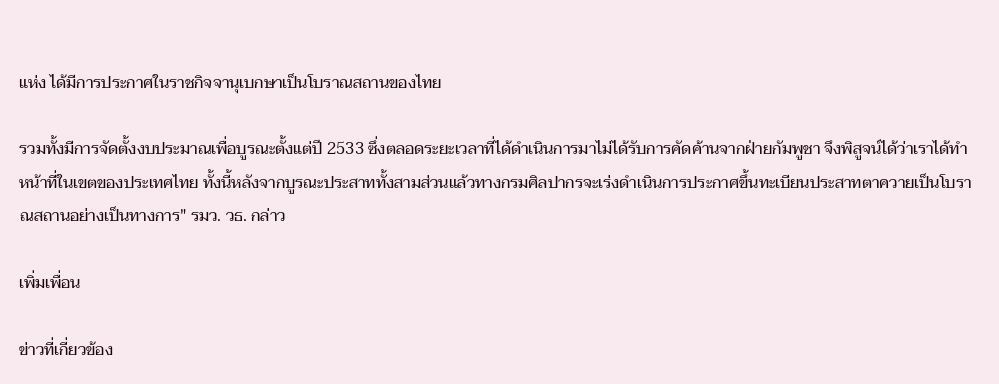แห่ง ได้มีการประกาศในราชกิจจานุเบกษาเป็นโบราณสถานของไทย

รวมทั้งมีการจัดตั้งงบประมาณเพื่อบูรณะตั้งแต่ปี 2533 ซึ่งตลอดระยะเวลาที่ได้ดำเนินการมาไม่ได้รับการคัดค้านจากฝ่ายกัมพูชา จึงพิสูจน์ได้ว่าเราได้ทำหน้าที่ในเขตของประเทศไทย ทั้งนี้หลังจากบูรณะประสาททั้งสามส่วนแล้วทางกรมศิลปากรจะเร่งดำเนินการประกาศขึ้นทะเบียนประสาทตาควายเป็นโบราณสถานอย่างเป็นทางการ" รมว. วธ. กล่าว

เพิ่มเพื่อน

ข่าวที่เกี่ยวข้อง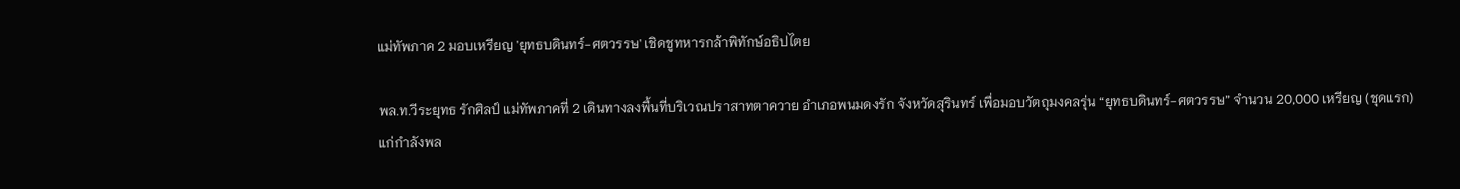แม่ทัพภาค 2 มอบเหรียญ 'ยุทธบดินทร์-ศตวรรษ' เชิดชูทหารกล้าพิทักษ์อธิปไตย

พล.ท.วีระยุทธ รักศิลป์ แม่ทัพภาคที่ 2 เดินทางลงพื้นที่บริเวณปราสาทตาควาย อำเภอพนมดงรัก จังหวัดสุรินทร์ เพื่อมอบวัตถุมงคลรุ่น “ยุทธบดินทร์-ศตวรรษ” จำนวน 20,000 เหรียญ (ชุดแรก) แก่กำลังพล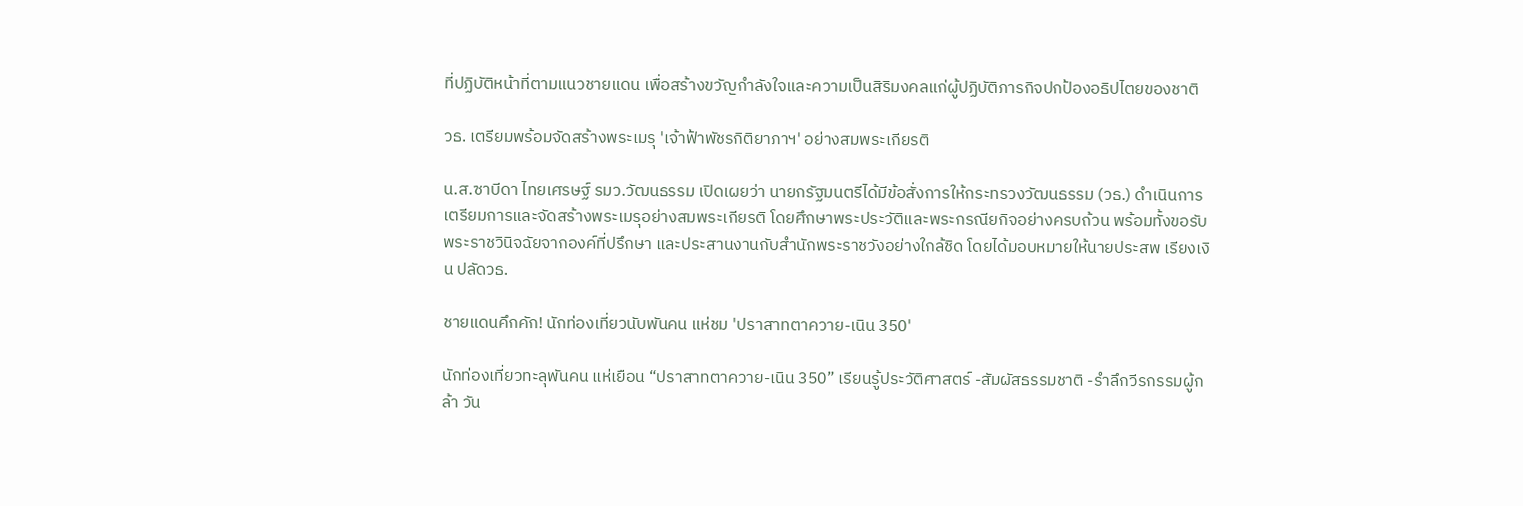ที่ปฏิบัติหน้าที่ตามแนวชายแดน เพื่อสร้างขวัญกำลังใจและความเป็นสิริมงคลแก่ผู้ปฏิบัติภารกิจปกป้องอธิปไตยของชาติ

วธ. เตรียมพร้อมจัดสร้างพระเมรุ 'เจ้าฟ้าพัชรกิติยาภาฯ' อย่างสมพระเกียรติ

น.ส.ซาบีดา ไทยเศรษฐ์ รมว.วัฒนธรรม เปิดเผยว่า นายกรัฐมนตรีได้มีข้อสั่งการให้กระทรวงวัฒนธรรม (วธ.) ดำเนินการเตรียมการและจัดสร้างพระเมรุอย่างสมพระเกียรติ โดยศึกษาพระประวัติและพระกรณียกิจอย่างครบถ้วน พร้อมทั้งขอรับพระราชวินิจฉัยจากองค์ที่ปรึกษา และประสานงานกับสำนักพระราชวังอย่างใกล้ชิด โดยได้มอบหมายให้นายประสพ เรียงเงิน ปลัดวธ.

ชายแดนคึกคัก! นักท่องเที่ยวนับพันคน แห่ชม 'ปราสาทตาควาย-เนิน 350'

นักท่องเที่ยวทะลุพันคน แห่เยือน “ปราสาทตาควาย-เนิน 350” เรียนรู้ประวัติศาสตร์ -สัมผัสธรรมชาติ -รำลึกวีรกรรมผู้กล้า วัน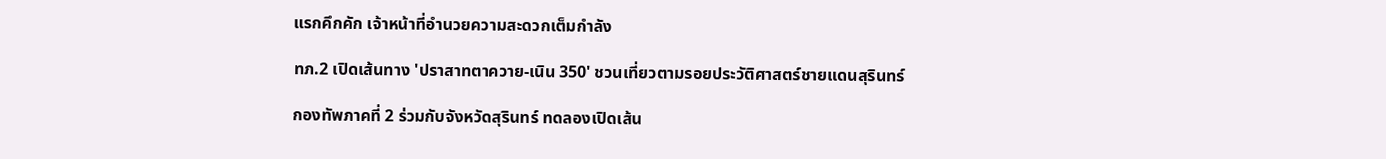แรกคึกคัก เจ้าหน้าที่อำนวยความสะดวกเต็มกำลัง

ทภ.2 เปิดเส้นทาง 'ปราสาทตาควาย-เนิน 350' ชวนเที่ยวตามรอยประวัติศาสตร์ชายแดนสุรินทร์

กองทัพภาคที่ 2 ร่วมกับจังหวัดสุรินทร์ ทดลองเปิดเส้น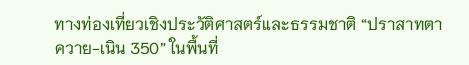ทางท่องเที่ยวเชิงประวัติศาสตร์และธรรมชาติ “ปราสาทตาควาย-เนิน 350” ในพื้นที่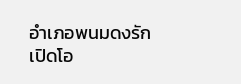อำเภอพนมดงรัก เปิดโอ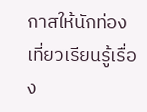กาสให้นักท่องเที่ยวเรียนรู้เรื่อง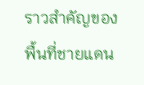ราวสำคัญของพื้นที่ชายแดน